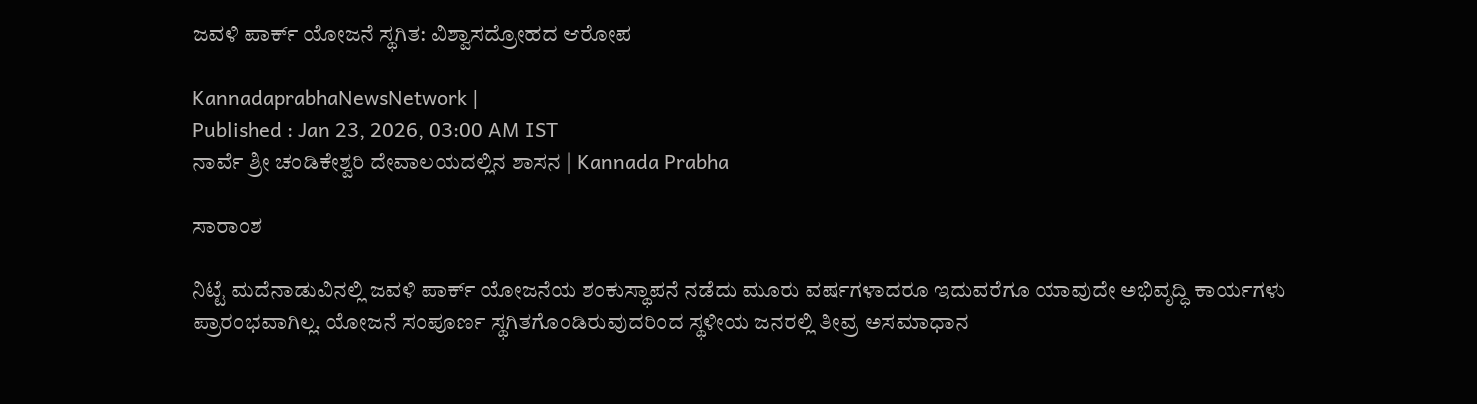ಜವಳಿ ಪಾರ್ಕ್ ಯೋಜನೆ ಸ್ಥಗಿತ: ವಿಶ್ವಾಸದ್ರೋಹದ ಆರೋಪ

KannadaprabhaNewsNetwork |
Published : Jan 23, 2026, 03:00 AM IST
ನಾರ್ವೆ ಶ್ರೀ ಚಂಡಿಕೇಶ್ವರಿ ದೇವಾಲಯದಲ್ಲಿನ ಶಾಸನ | Kannada Prabha

ಸಾರಾಂಶ

ನಿಟ್ಟೆ ಮದೆನಾಡುವಿನಲ್ಲಿ ಜವಳಿ ಪಾರ್ಕ್ ಯೋಜನೆಯ ಶಂಕುಸ್ಥಾಪನೆ ನಡೆದು ಮೂರು ವರ್ಷಗಳಾದರೂ ಇದುವರೆಗೂ ಯಾವುದೇ ಅಭಿವೃದ್ಧಿ ಕಾರ್ಯಗಳು ಪ್ರಾರಂಭವಾಗಿಲ್ಲ. ಯೋಜನೆ ಸಂಪೂರ್ಣ ಸ್ಥಗಿತಗೊಂಡಿರುವುದರಿಂದ ಸ್ಥಳೀಯ ಜನರಲ್ಲಿ ತೀವ್ರ ಅಸಮಾಧಾನ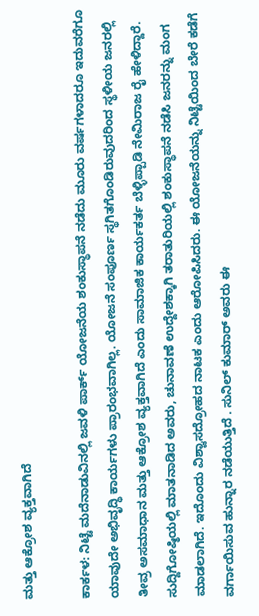ಮತ್ತು ಆಕ್ರೋಶ ವ್ಯಕ್ತವಾಗಿದೆ

ಕಾರ್ಕಳ: ನಿಟ್ಟೆ ಮದೆನಾಡುವಿನಲ್ಲಿ ಜವಳಿ ಪಾರ್ಕ್ ಯೋಜನೆಯ ಶಂಕುಸ್ಥಾಪನೆ ನಡೆದು ಮೂರು ವರ್ಷಗಳಾದರೂ ಇದುವರೆಗೂ ಯಾವುದೇ ಅಭಿವೃದ್ಧಿ ಕಾರ್ಯಗಳು ಪ್ರಾರಂಭವಾಗಿಲ್ಲ. ಯೋಜನೆ ಸಂಪೂರ್ಣ ಸ್ಥಗಿತಗೊಂಡಿರುವುದರಿಂದ ಸ್ಥಳೀಯ ಜನರಲ್ಲಿ ತೀವ್ರ ಅಸಮಾಧಾನ ಮತ್ತು ಆಕ್ರೋಶ ವ್ಯಕ್ತವಾಗಿದೆ ಎಂದು ಸಾಮಾಜಿಕ ಕಾರ್ಯಕರ್ತ ಬೆಳ್ಳಿಪ್ಪಾಡಿ ನೇಮಿರಾಜ ರೈ ಹೇಳಿದ್ದಾರೆ. ಸುದ್ದಿಗೋಷ್ಠಿಯಲ್ಲಿ ಮಾತನಾಡಿದ ಅವರು, ಚುನಾವಣೆ ಉದ್ದೇಶಕ್ಕಾಗಿ ತರಾತುರಿಯಲ್ಲಿ ಶಂಕುಸ್ಥಾಪನೆ ನಡೆಸಿ ಜನರನ್ನು ಮಂಗ ಮಾಡಲಾಗಿದೆ. ಇದೊಂದು ವಿಶ್ವಾಸದ್ರೋಹದ ನಾಟಕ ಎಂದು ಆರೋಪಿಸಿದರು. ಈ ಯೋಜನೆಯನ್ನು ನಿಟ್ಟೆಯಿಂದ ಬೇರೆ ಕಡೆಗೆ ವರ್ಗಾಯಿಸುವ ಹುನ್ನಾರ ನಡೆಯುತ್ತಿದೆ . ಸುನಿಲ್ ಕುಮಾರ್ ಅವರು ಈ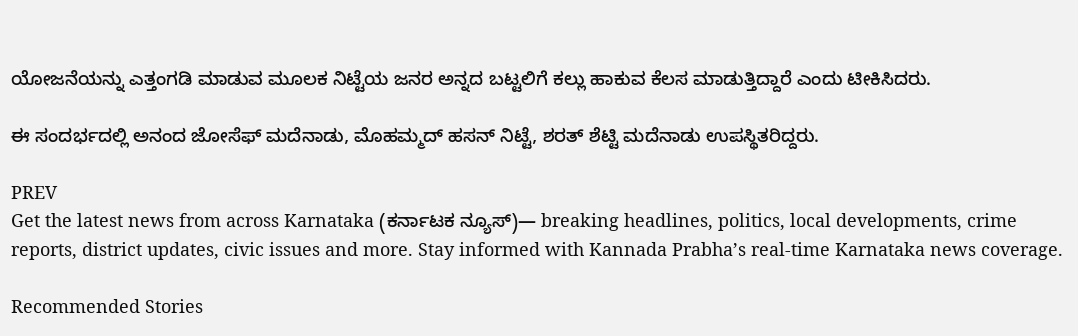ಯೋಜನೆಯನ್ನು ಎತ್ತಂಗಡಿ ಮಾಡುವ ಮೂಲಕ ನಿಟ್ಟೆಯ ಜನರ ಅನ್ನದ ಬಟ್ಟಲಿಗೆ ಕಲ್ಲು ಹಾಕುವ ಕೆಲಸ ಮಾಡುತ್ತಿದ್ದಾರೆ ಎಂದು ಟೀಕಿಸಿದರು.

ಈ ಸಂದರ್ಭದಲ್ಲಿ ಅನಂದ ಜೋಸೆಫ್ ಮದೆನಾಡು, ಮೊಹಮ್ಮದ್ ಹಸನ್ ನಿಟ್ಟೆ, ಶರತ್ ಶೆಟ್ಟಿ ಮದೆನಾಡು‌ ಉಪಸ್ಥಿತರಿದ್ದರು.

PREV
Get the latest news from across Karnataka (ಕರ್ನಾಟಕ ನ್ಯೂಸ್)— breaking headlines, politics, local developments, crime reports, district updates, civic issues and more. Stay informed with Kannada Prabha’s real‑time Karnataka news coverage.

Recommended Stories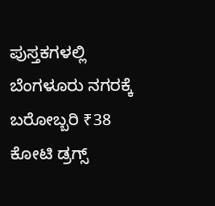ಪುಸ್ತಕಗಳಲ್ಲಿ ಬೆಂಗಳೂರು ನಗರಕ್ಕೆ ಬರೋಬ್ಬರಿ ₹38 ಕೋಟಿ ಡ್ರಗ್ಸ್‌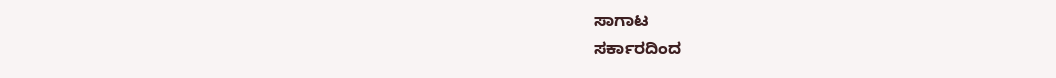ಸಾಗಾಟ
ಸರ್ಕಾರದಿಂದ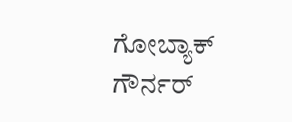ಗೋಬ್ಯಾಕ್‌ ಗೌರ್ನರ್‌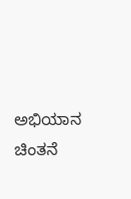ಅಭಿಯಾನ ಚಿಂತನೆ